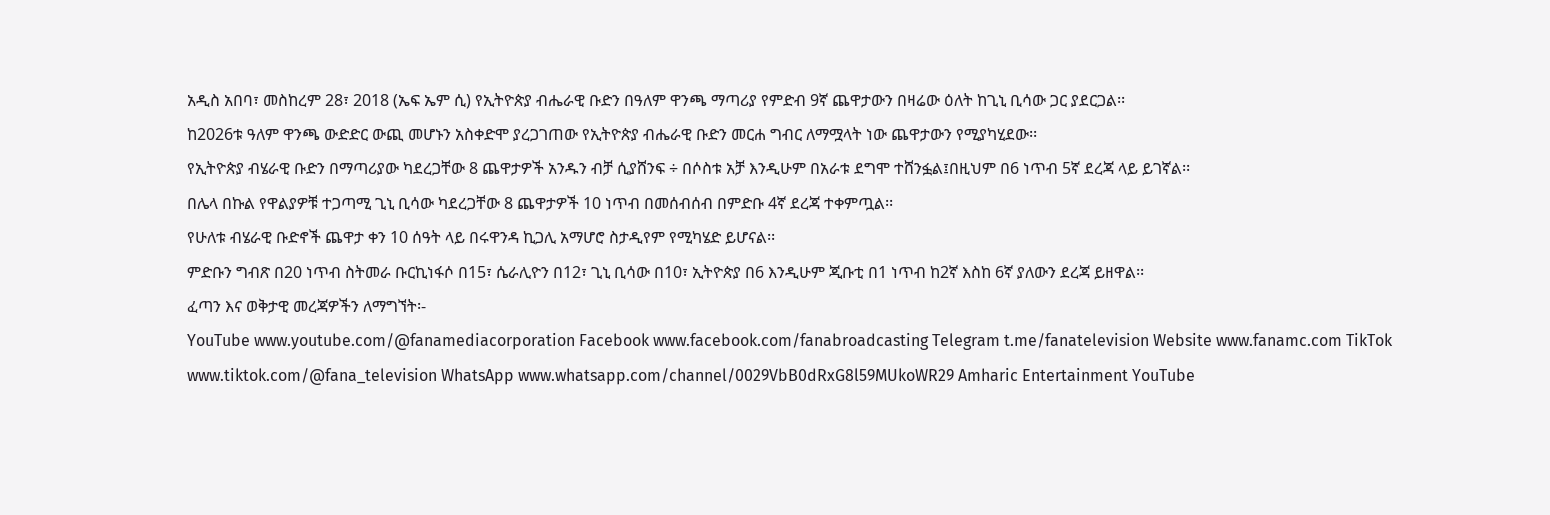አዲስ አበባ፣ መስከረም 28፣ 2018 (ኤፍ ኤም ሲ) የኢትዮጵያ ብሔራዊ ቡድን በዓለም ዋንጫ ማጣሪያ የምድብ 9ኛ ጨዋታውን በዛሬው ዕለት ከጊኒ ቢሳው ጋር ያደርጋል፡፡
ከ2026ቱ ዓለም ዋንጫ ውድድር ውጪ መሆኑን አስቀድሞ ያረጋገጠው የኢትዮጵያ ብሔራዊ ቡድን መርሐ ግብር ለማሟላት ነው ጨዋታውን የሚያካሂደው፡፡
የኢትዮጵያ ብሄራዊ ቡድን በማጣሪያው ካደረጋቸው 8 ጨዋታዎች አንዱን ብቻ ሲያሸንፍ ÷ በሶስቱ አቻ እንዲሁም በአራቱ ደግሞ ተሸንፏል፤በዚህም በ6 ነጥብ 5ኛ ደረጃ ላይ ይገኛል፡፡
በሌላ በኩል የዋልያዎቹ ተጋጣሚ ጊኒ ቢሳው ካደረጋቸው 8 ጨዋታዎች 10 ነጥብ በመሰብሰብ በምድቡ 4ኛ ደረጃ ተቀምጧል፡፡
የሁለቱ ብሄራዊ ቡድኖች ጨዋታ ቀን 10 ሰዓት ላይ በሩዋንዳ ኪጋሊ አማሆሮ ስታዲየም የሚካሄድ ይሆናል፡፡
ምድቡን ግብጽ በ20 ነጥብ ስትመራ ቡርኪነፋሶ በ15፣ ሴራሊዮን በ12፣ ጊኒ ቢሳው በ10፣ ኢትዮጵያ በ6 እንዲሁም ጂቡቲ በ1 ነጥብ ከ2ኛ እስከ 6ኛ ያለውን ደረጃ ይዘዋል፡፡
ፈጣን እና ወቅታዊ መረጃዎችን ለማግኘት፡-
YouTube www.youtube.com/@fanamediacorporation Facebook www.facebook.com/fanabroadcasting Telegram t.me/fanatelevision Website www.fanamc.com TikTok www.tiktok.com/@fana_television WhatsApp www.whatsapp.com/channel/0029VbB0dRxG8l59MUkoWR29 Amharic Entertainment YouTube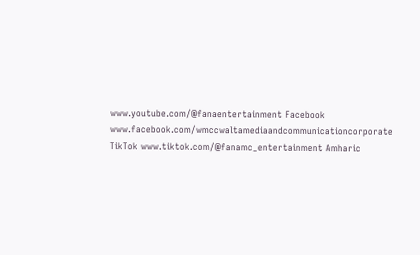www.youtube.com/@fanaentertainment Facebook www.facebook.com/wmccwaltamediaandcommunicationcorporate TikTok www.tiktok.com/@fanamc_entertainment Amharic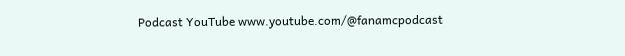Podcast YouTube www.youtube.com/@fanamcpodcast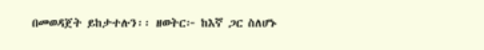በመወዳጀት ይከታተሉን፡፡ ዘወትር፦ ከእኛ ጋር ስለሆኑ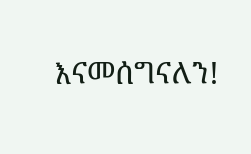እናመሰግናለን!